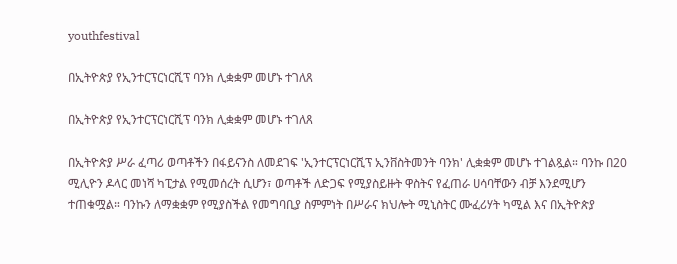youthfestival

በኢትዮጵያ የኢንተርፕርነርሺፕ ባንክ ሊቋቋም መሆኑ ተገለጸ

በኢትዮጵያ የኢንተርፕርነርሺፕ ባንክ ሊቋቋም መሆኑ ተገለጸ

በኢትዮጵያ ሥራ ፈጣሪ ወጣቶችን በፋይናንስ ለመደገፍ 'ኢንተርፕርነርሺፕ ኢንቨስትመንት ባንክ' ሊቋቋም መሆኑ ተገልጿል። ባንኩ በ20 ሚሊዮን ዶላር መነሻ ካፒታል የሚመሰረት ሲሆን፣ ወጣቶች ለድጋፍ የሚያስይዙት ዋስትና የፈጠራ ሀሳባቸውን ብቻ እንደሚሆን ተጠቁሟል። ባንኩን ለማቋቋም የሚያስችል የመግባቢያ ስምምነት በሥራና ክህሎት ሚኒስትር ሙፈሪሃት ካሚል እና በኢትዮጵያ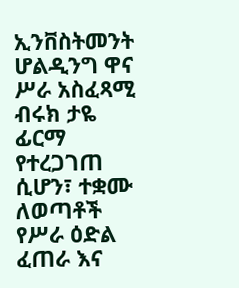ኢንቨስትመንት ሆልዲንግ ዋና ሥራ አስፈጻሚ ብሩክ ታዬ ፊርማ የተረጋገጠ ሲሆን፣ ተቋሙ ለወጣቶች የሥራ ዕድል ፈጠራ እና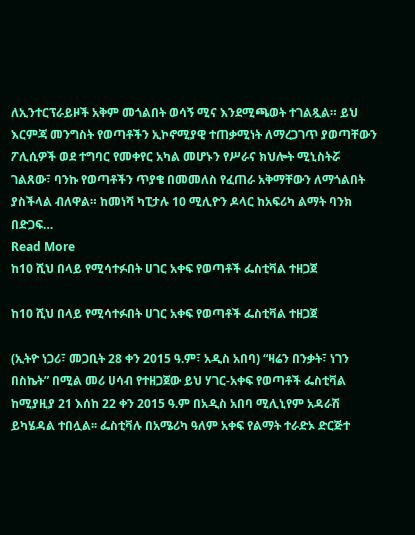ለኢንተርፕራይዞች አቅም መጎልበት ወሳኝ ሚና እንደሚጫወት ተገልጿል። ይህ እርምጃ መንግስት የወጣቶችን ኢኮኖሚያዊ ተጠቃሚነት ለማረጋገጥ ያወጣቸውን ፖሊሲዎች ወደ ተግባር የመቀየር አካል መሆኑን የሥራና ክህሎት ሚኒስትሯ ገልጸው፣ ባንኩ የወጣቶችን ጥያቄ በመመለስ የፈጠራ አቅማቸውን ለማጎልበት ያስችላል ብለዋል። ከመነሻ ካፒታሉ 10 ሚሊዮን ዶላር ከአፍሪካ ልማት ባንክ በድጋፍ…
Read More
ከ10 ሺህ በላይ የሚሳተፉበት ሀገር አቀፍ የወጣቶች ፌስቲቫል ተዘጋጀ

ከ10 ሺህ በላይ የሚሳተፉበት ሀገር አቀፍ የወጣቶች ፌስቲቫል ተዘጋጀ

(ኢትዮ ነጋሪ፣ መጋቢት 28 ቀን 2015 ዓ.ም፣ አዲስ አበባ) “ዛሬን በንቃት፣ ነገን በስኬት” በሚል መሪ ሀሳብ የተዘጋጀው ይህ ሃገር-አቀፍ የወጣቶች ፌስቲቫል ከሚያዚያ 21 እሰከ 22 ቀን 2015 ዓ.ም በአዲስ አበባ ሚሊኒየም አዳራሽ ይካሄዳል ተበሏል፡፡ ፌስቲቫሉ በአሜሪካ ዓለም አቀፍ የልማት ተራድኦ ድርጅተ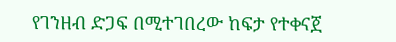የገንዘብ ድጋፍ በሚተገበረው ከፍታ የተቀናጀ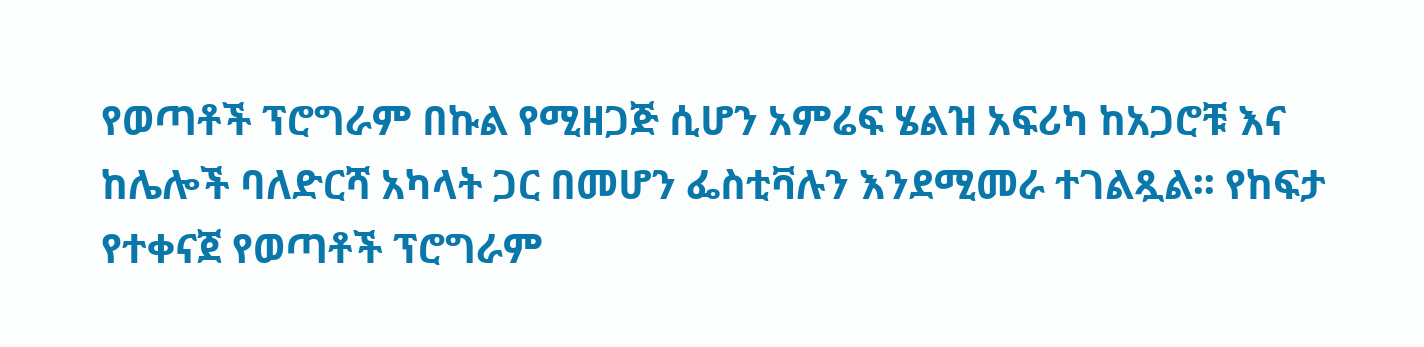የወጣቶች ፕሮግራም በኩል የሚዘጋጅ ሲሆን አምሬፍ ሄልዝ አፍሪካ ከአጋሮቹ እና ከሌሎች ባለድርሻ አካላት ጋር በመሆን ፌስቲቫሉን እንደሚመራ ተገልጿል፡፡ የከፍታ የተቀናጀ የወጣቶች ፕሮግራም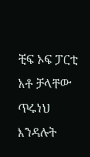ቺፍ ኦፍ ፓርቲ አቶ ቻላቸው ጥሩነህ እንዳሉት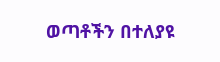ወጣቶችን በተለያዩ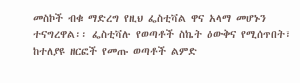መስኮች ብቁ ማድረግ የዚህ ፌስቲቫል ዋና አላማ መሆኑን ተናግረዋል፡፡ ፌስቲቫሉ የወጣቶች ስኬት ዕውቅና የሚሰጥበት፣ ከተለያዩ ዘርፎች የመጡ ወጣቶች ልምድ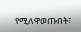የሚለዋወጡበት፣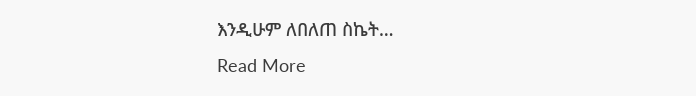እንዲሁም ለበለጠ ስኬት…
Read More